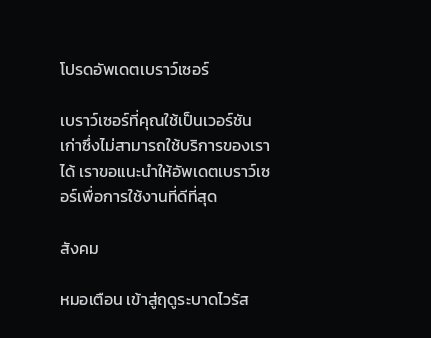โปรดอัพเดตเบราว์เซอร์

เบราว์เซอร์ที่คุณใช้เป็นเวอร์ชันเก่าซึ่งไม่สามารถใช้บริการของเราได้ เราขอแนะนำให้อัพเดตเบราว์เซอร์เพื่อการใช้งานที่ดีที่สุด

สังคม

หมอเตือน เข้าสู่ฤดูระบาดไวรัส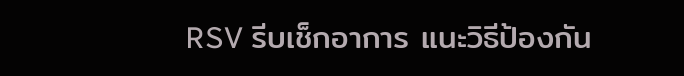RSV รีบเช็กอาการ แนะวิธีป้องกัน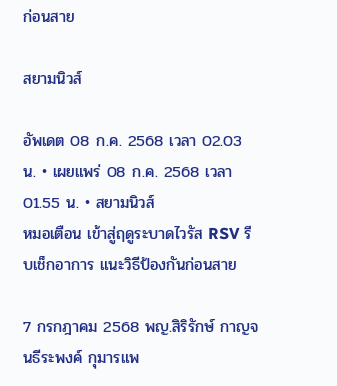ก่อนสาย

สยามนิวส์

อัพเดต 08 ก.ค. 2568 เวลา 02.03 น. • เผยแพร่ 08 ก.ค. 2568 เวลา 01.55 น. • สยามนิวส์
หมอเตือน เข้าสู่ฤดูระบาดไวรัส RSV รีบเช็กอาการ แนะวิธีป้องกันก่อนสาย

7 กรกฎาคม 2568 พญ.สิริรักษ์ กาญจนธีระพงค์ กุมารแพ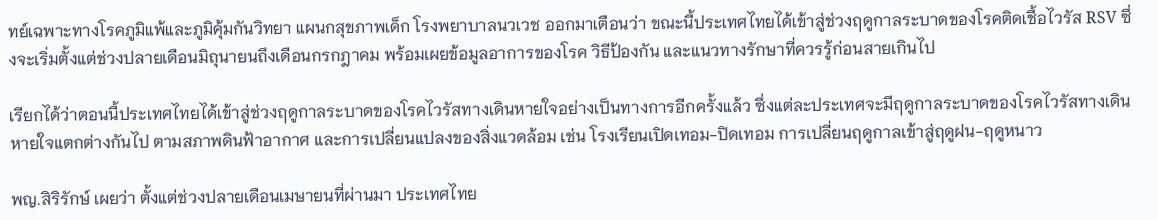ทย์เฉพาะทางโรคภูมิแพ้และภูมิคุ้มกันวิทยา แผนกสุขภาพเด็ก โรงพยาบาลนวเวช ออกมาเตือนว่า ขณะนี้ประเทศไทยได้เข้าสู่ช่วงฤดูกาลระบาดของโรคติดเชื้อไวรัส RSV ซึ่งจะเริ่มตั้งแต่ช่วงปลายเดือนมิถุนายนถึงเดือนกรกฎาคม พร้อมเผยข้อมูลอาการของโรค วิธีป้องกัน และแนวทางรักษาที่ควรรู้ก่อนสายเกินไป

เรียกได้ว่าตอนนี้ประเทศไทยได้เข้าสู่ช่วงฤดูกาลระบาดของโรคไวรัสทางเดินหายใจอย่างเป็นทางการอีกครั้งแล้ว ซึ่งแต่ละประเทศจะมีฤดูกาลระบาดของโรคไวรัสทางเดินหายใจแตกต่างกันไป ตามสภาพดินฟ้าอากาศ และการเปลี่ยนแปลงของสิ่งแวดล้อม เช่น โรงเรียนเปิดเทอม-ปิดเทอม การเปลี่ยนฤดูกาลเข้าสู่ฤดูฝน-ฤดูหนาว

พญ.สิริรักษ์ เผยว่า ตั้งแต่ช่วงปลายเดือนเมษายนที่ผ่านมา ประเทศไทย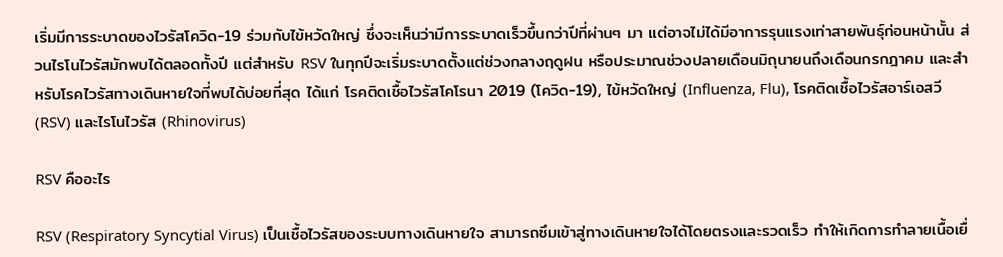เริ่มมีการระบาดของไวรัสโควิด-19 ร่วมกับไข้หวัดใหญ่ ซึ่งจะเห็นว่ามีการระบาดเร็วขึ้นกว่าปีที่ผ่านๆ มา แต่อาจไม่ได้มีอาการรุนแรงเท่าสายพันธุ์ก่อนหน้านั้น ส่วนไรโนไวรัสมักพบได้ตลอดทั้งปี แต่สำหรับ RSV ในทุกปีจะเริ่มระบาดตั้งแต่ช่วงกลางฤดูฝน หรือประมาณช่วงปลายเดือนมิถุนายนถึงเดือนกรกฎาคม และสำหรับโรคไวรัสทางเดินหายใจที่พบได้บ่อยที่สุด ได้แก่ โรคติดเชื้อไวรัสโคโรนา 2019 (โควิด-19), ไข้หวัดใหญ่ (Influenza, Flu), โรคติดเชื้อไวรัสอาร์เอสวี (RSV) และไรโนไวรัส (Rhinovirus)

RSV คืออะไร

RSV (Respiratory Syncytial Virus) เป็นเชื้อไวรัสของระบบทางเดินหายใจ สามารถซึมเข้าสู่ทางเดินหายใจได้โดยตรงและรวดเร็ว ทำให้เกิดการทำลายเนื้อเยื่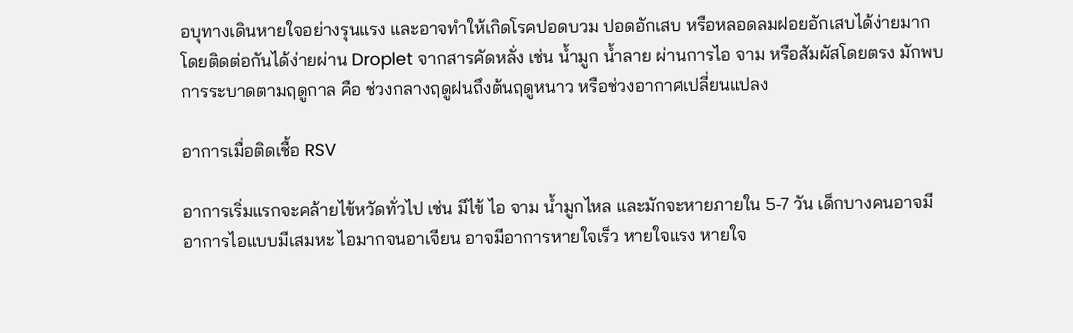อบุทางเดินหายใจอย่างรุนแรง และอาจทำให้เกิดโรคปอดบวม ปอดอักเสบ หรือหลอดลมฝอยอักเสบได้ง่ายมาก โดยติดต่อกันได้ง่ายผ่าน Droplet จากสารคัดหลั่ง เช่น น้ำมูก น้ำลาย ผ่านการไอ จาม หรือสัมผัสโดยตรง มักพบการระบาดตามฤดูกาล คือ ช่วงกลางฤดูฝนถึงต้นฤดูหนาว หรือช่วงอากาศเปลี่ยนแปลง

อาการเมื่อติดเชื้อ RSV

อาการเริ่มแรกจะคล้ายไข้หวัดทั่วไป เช่น มีไข้ ไอ จาม น้ำมูกไหล และมักจะหายภายใน 5-7 วัน เด็กบางคนอาจมีอาการไอแบบมีเสมหะ ไอมากจนอาเจียน อาจมีอาการหายใจเร็ว หายใจแรง หายใจ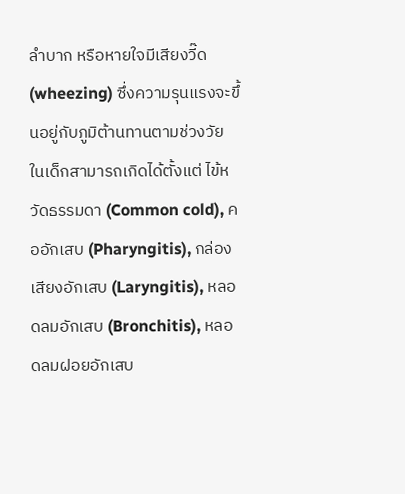ลำบาก หรือหายใจมีเสียงวี๊ด (wheezing) ซึ่งความรุนแรงจะขึ้นอยู่กับภูมิต้านทานตามช่วงวัย ในเด็กสามารถเกิดได้ตั้งแต่ ไข้หวัดธรรมดา (Common cold), คออักเสบ (Pharyngitis), กล่องเสียงอักเสบ (Laryngitis), หลอดลมอักเสบ (Bronchitis), หลอดลมฝอยอักเสบ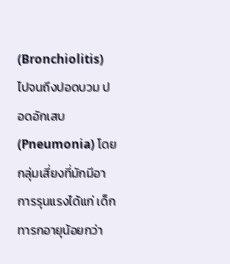(Bronchiolitis) ไปจนถึงปอดบวม ปอดอักเสบ (Pneumonia) โดยกลุ่มเสี่ยงที่มักมีอาการรุนแรงได้แก่ เด็กทารกอายุน้อยกว่า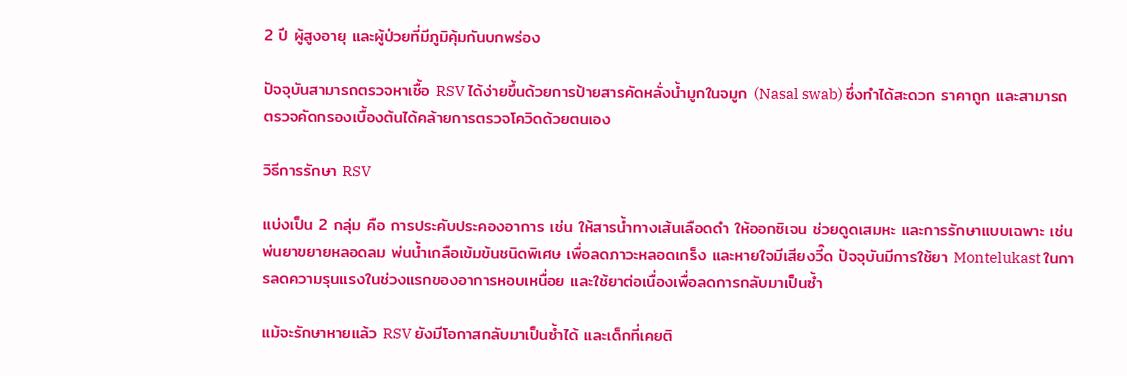2 ปี ผู้สูงอายุ และผู้ป่วยที่มีภูมิคุ้มกันบกพร่อง

ปัจจุบันสามารถตรวจหาเชื้อ RSV ได้ง่ายขึ้นด้วยการป้ายสารคัดหลั่งน้ำมูกในจมูก (Nasal swab) ซึ่งทำได้สะดวก ราคาถูก และสามารถตรวจคัดกรองเบื้องต้นได้คล้ายการตรวจโควิดด้วยตนเอง

วิธีการรักษา RSV

แบ่งเป็น 2 กลุ่ม คือ การประคับประคองอาการ เช่น ให้สารน้ำทางเส้นเลือดดำ ให้ออกซิเจน ช่วยดูดเสมหะ และการรักษาแบบเฉพาะ เช่น พ่นยาขยายหลอดลม พ่นน้ำเกลือเข้มข้นชนิดพิเศษ เพื่อลดภาวะหลอดเกร็ง และหายใจมีเสียงวี๊ด ปัจจุบันมีการใช้ยา Montelukast ในการลดความรุนแรงในช่วงแรกของอาการหอบเหนื่อย และใช้ยาต่อเนื่องเพื่อลดการกลับมาเป็นซ้ำ

แม้จะรักษาหายแล้ว RSV ยังมีโอกาสกลับมาเป็นซ้ำได้ และเด็กที่เคยติ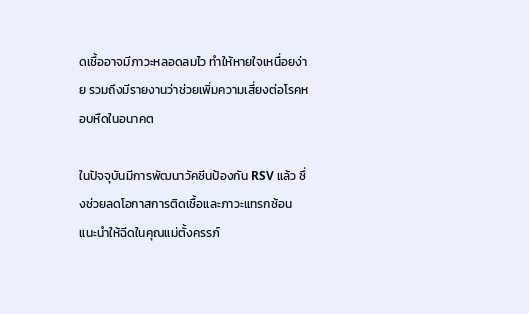ดเชื้ออาจมีภาวะหลอดลมไว ทำให้หายใจเหนื่อยง่าย รวมถึงมีรายงานว่าช่วยเพิ่มความเสี่ยงต่อโรคหอบหืดในอนาคต

ในปัจจุบันมีการพัฒนาวัคซีนป้องกัน RSV แล้ว ซึ่งช่วยลดโอกาสการติดเชื้อและภาวะแทรกซ้อน แนะนำให้ฉีดในคุณแม่ตั้งครรภ์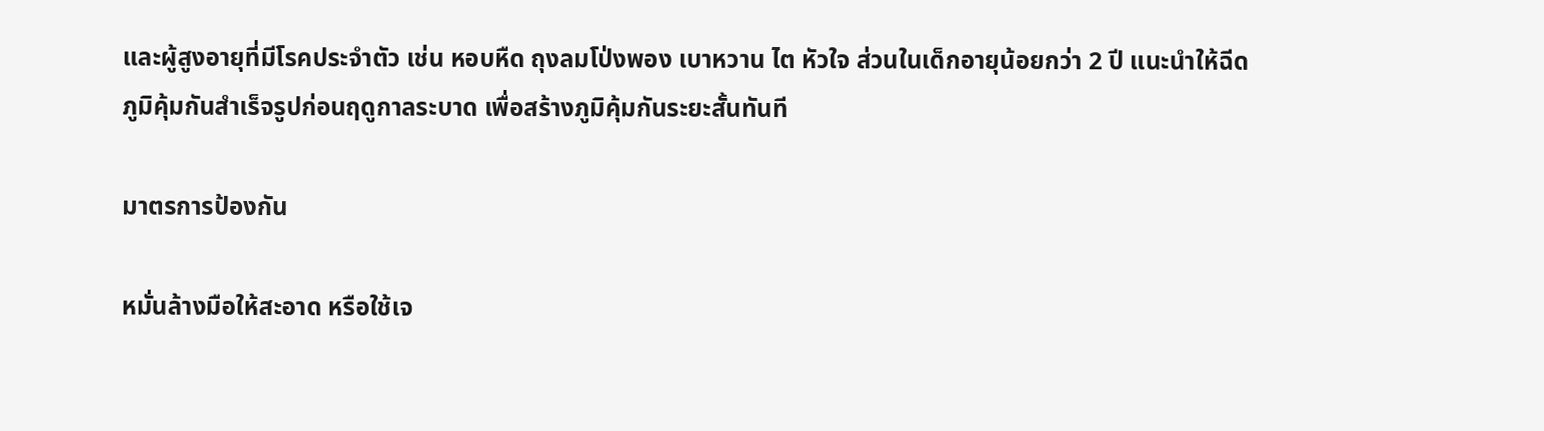และผู้สูงอายุที่มีโรคประจำตัว เช่น หอบหืด ถุงลมโป่งพอง เบาหวาน ไต หัวใจ ส่วนในเด็กอายุน้อยกว่า 2 ปี แนะนำให้ฉีดภูมิคุ้มกันสำเร็จรูปก่อนฤดูกาลระบาด เพื่อสร้างภูมิคุ้มกันระยะสั้นทันที

มาตรการป้องกัน

หมั่นล้างมือให้สะอาด หรือใช้เจ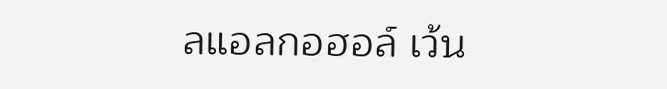ลแอลกอฮอล์ เว้น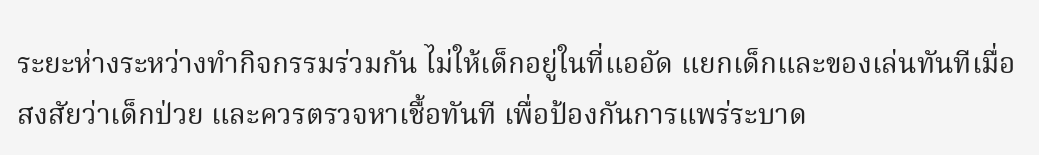ระยะห่างระหว่างทำกิจกรรมร่วมกัน ไม่ให้เด็กอยู่ในที่แออัด แยกเด็กและของเล่นทันทีเมื่อสงสัยว่าเด็กป่วย และควรตรวจหาเชื้อทันที เพื่อป้องกันการแพร่ระบาด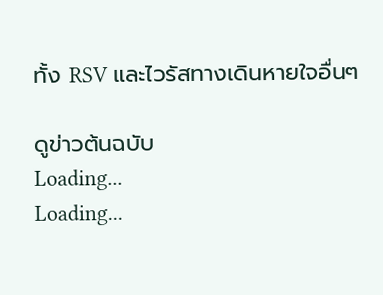ทั้ง RSV และไวรัสทางเดินหายใจอื่นๆ

ดูข่าวต้นฉบับ
Loading...
Loading...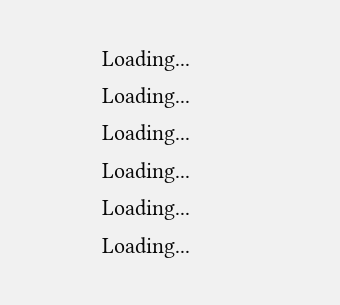Loading...
Loading...
Loading...
Loading...
Loading...
Loading...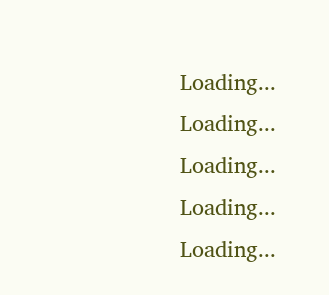Loading...
Loading...
Loading...
Loading...
Loading...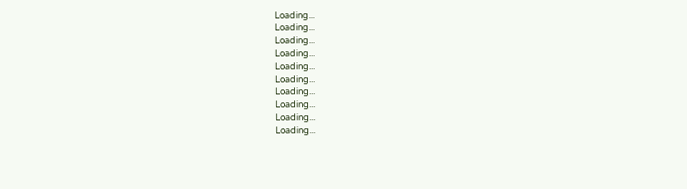Loading...
Loading...
Loading...
Loading...
Loading...
Loading...
Loading...
Loading...
Loading...
Loading...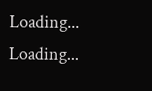Loading...
Loading...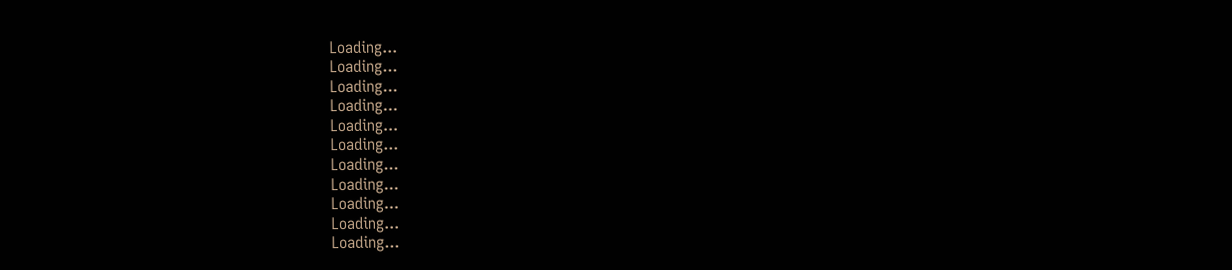Loading...
Loading...
Loading...
Loading...
Loading...
Loading...
Loading...
Loading...
Loading...
Loading...
Loading...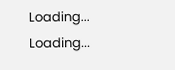Loading...
Loading...